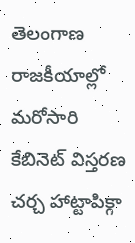తెలంగాణ రాజకీయాల్లో మరోసారి కేబినెట్ విస్తరణ చర్చ హాట్టాపిక్గా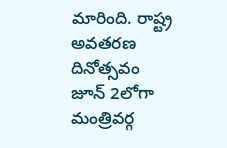మారింది. రాష్ట్ర అవతరణ దినోత్సవం జూన్ 2లోగా మంత్రివర్గ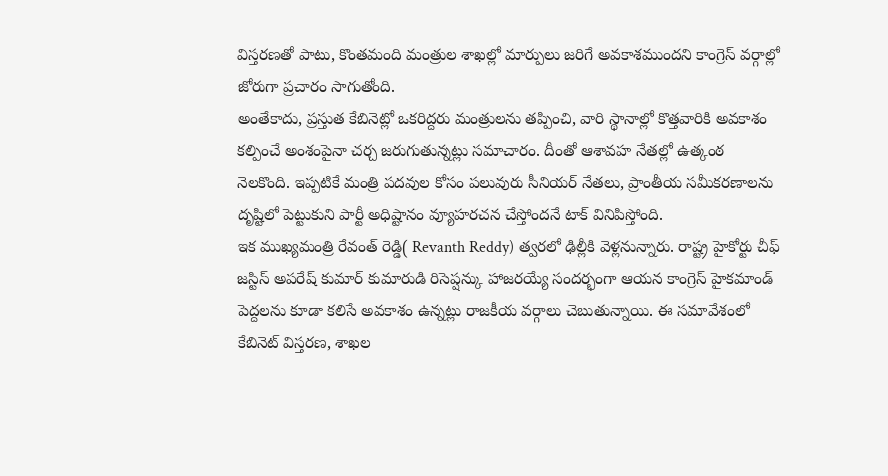విస్తరణతో పాటు, కొంతమంది మంత్రుల శాఖల్లో మార్పులు జరిగే అవకాశముందని కాంగ్రెస్ వర్గాల్లో జోరుగా ప్రచారం సాగుతోంది.
అంతేకాదు, ప్రస్తుత కేబినెట్లో ఒకరిద్దరు మంత్రులను తప్పించి, వారి స్థానాల్లో కొత్తవారికి అవకాశం కల్పించే అంశంపైనా చర్చ జరుగుతున్నట్లు సమాచారం. దీంతో ఆశావహ నేతల్లో ఉత్కంఠ నెలకొంది. ఇప్పటికే మంత్రి పదవుల కోసం పలువురు సీనియర్ నేతలు, ప్రాంతీయ సమీకరణాలను దృష్టిలో పెట్టుకుని పార్టీ అధిష్టానం వ్యూహరచన చేస్తోందనే టాక్ వినిపిస్తోంది.
ఇక ముఖ్యమంత్రి రేవంత్ రెడ్డి( Revanth Reddy) త్వరలో ఢిల్లీకి వెళ్లనున్నారు. రాష్ట్ర హైకోర్టు చీఫ్ జస్టిస్ అపరేష్ కుమార్ కుమారుడి రిసెప్షన్కు హాజరయ్యే సందర్భంగా ఆయన కాంగ్రెస్ హైకమాండ్ పెద్దలను కూడా కలిసే అవకాశం ఉన్నట్లు రాజకీయ వర్గాలు చెబుతున్నాయి. ఈ సమావేశంలో కేబినెట్ విస్తరణ, శాఖల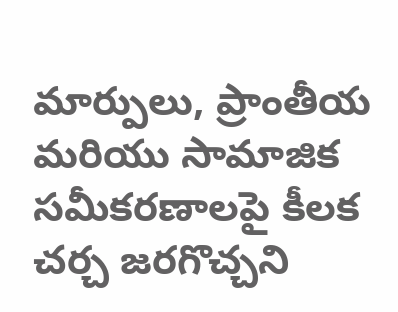మార్పులు, ప్రాంతీయ మరియు సామాజిక సమీకరణాలపై కీలక చర్చ జరగొచ్చని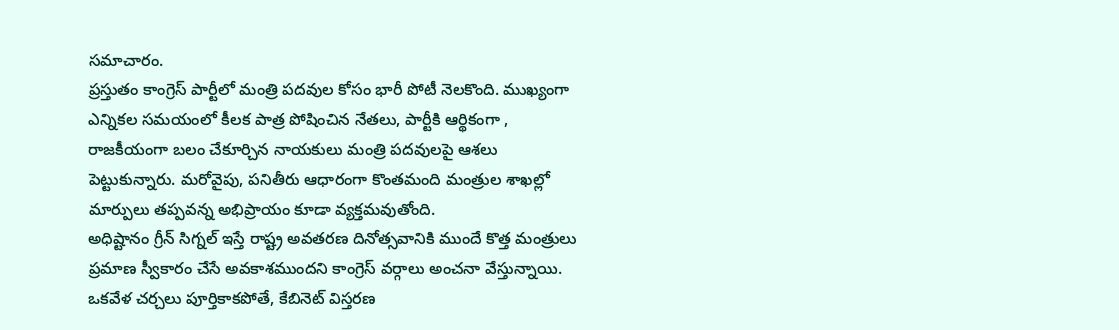సమాచారం.
ప్రస్తుతం కాంగ్రెస్ పార్టీలో మంత్రి పదవుల కోసం భారీ పోటీ నెలకొంది. ముఖ్యంగా ఎన్నికల సమయంలో కీలక పాత్ర పోషించిన నేతలు, పార్టీకి ఆర్థికంగా , రాజకీయంగా బలం చేకూర్చిన నాయకులు మంత్రి పదవులపై ఆశలు పెట్టుకున్నారు. మరోవైపు, పనితీరు ఆధారంగా కొంతమంది మంత్రుల శాఖల్లో మార్పులు తప్పవన్న అభిప్రాయం కూడా వ్యక్తమవుతోంది.
అధిష్టానం గ్రీన్ సిగ్నల్ ఇస్తే రాష్ట్ర అవతరణ దినోత్సవానికి ముందే కొత్త మంత్రులు ప్రమాణ స్వీకారం చేసే అవకాశముందని కాంగ్రెస్ వర్గాలు అంచనా వేస్తున్నాయి. ఒకవేళ చర్చలు పూర్తికాకపోతే, కేబినెట్ విస్తరణ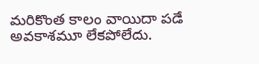మరికొంత కాలం వాయిదా పడే అవకాశమూ లేకపోలేదు.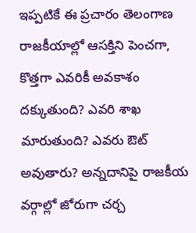ఇప్పటికే ఈ ప్రచారం తెలంగాణ రాజకీయాల్లో ఆసక్తిని పెంచగా, కొత్తగా ఎవరికీ అవకాశం దక్కుతుంది? ఎవరి శాఖ మారుతుంది? ఎవరు ఔట్ అవుతారు? అన్నదానిపై రాజకీయ వర్గాల్లో జోరుగా చర్చ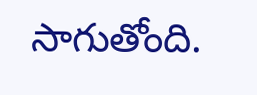సాగుతోంది.